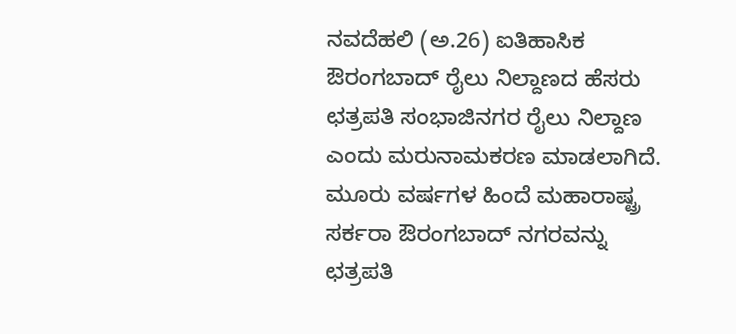ನವದೆಹಲಿ (ಅ.26) ಐತಿಹಾಸಿಕ ಔರಂಗಬಾದ್ ರೈಲು ನಿಲ್ದಾಣದ ಹೆಸರು ಛತ್ರಪತಿ ಸಂಭಾಜಿನಗರ ರೈಲು ನಿಲ್ದಾಣ ಎಂದು ಮರುನಾಮಕರಣ ಮಾಡಲಾಗಿದೆ. ಮೂರು ವರ್ಷಗಳ ಹಿಂದೆ ಮಹಾರಾಷ್ಟ್ರ ಸರ್ಕರಾ ಔರಂಗಬಾದ್ ನಗರವನ್ನು ಛತ್ರಪತಿ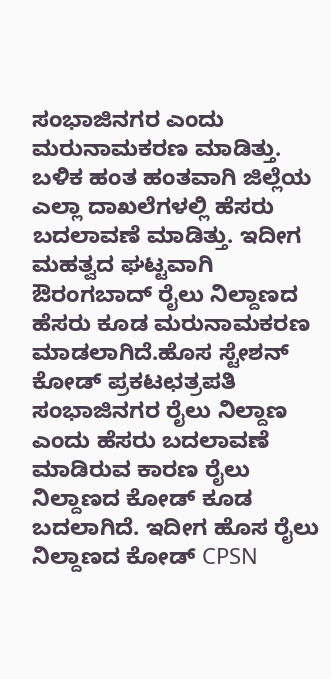ಸಂಭಾಜಿನಗರ ಎಂದು ಮರುನಾಮಕರಣ ಮಾಡಿತ್ತು. ಬಳಿಕ ಹಂತ ಹಂತವಾಗಿ ಜಿಲ್ಲೆಯ ಎಲ್ಲಾ ದಾಖಲೆಗಳಲ್ಲಿ ಹೆಸರು ಬದಲಾವಣೆ ಮಾಡಿತ್ತು. ಇದೀಗ ಮಹತ್ವದ ಘಟ್ಟವಾಗಿ ಔರಂಗಬಾದ್ ರೈಲು ನಿಲ್ದಾಣದ ಹೆಸರು ಕೂಡ ಮರುನಾಮಕರಣ ಮಾಡಲಾಗಿದೆ.ಹೊಸ ಸ್ಟೇಶನ್ ಕೋಡ್ ಪ್ರಕಟಛತ್ರಪತಿ ಸಂಭಾಜಿನಗರ ರೈಲು ನಿಲ್ದಾಣ ಎಂದು ಹೆಸರು ಬದಲಾವಣೆ ಮಾಡಿರುವ ಕಾರಣ ರೈಲು ನಿಲ್ದಾಣದ ಕೋಡ್ ಕೂಡ ಬದಲಾಗಿದೆ. ಇದೀಗ ಹೊಸ ರೈಲು ನಿಲ್ದಾಣದ ಕೋಡ್ CPSN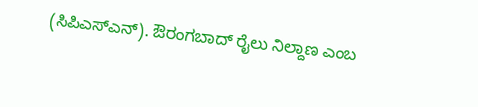(ಸಿಪಿಎಸ್ಎನ್). ಔರಂಗಬಾದ್ ರೈಲು ನಿಲ್ದಾಣ ಎಂಬ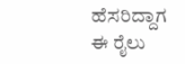ಹೆಸರಿದ್ದಾಗ ಈ ರೈಲು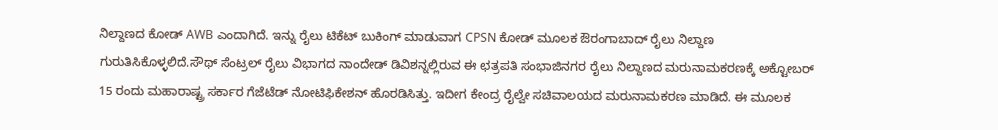ನಿಲ್ದಾಣದ ಕೋಡ್ AWB ಎಂದಾಗಿದೆ. ಇನ್ನು ರೈಲು ಟಿಕೆಟ್ ಬುಕಿಂಗ್ ಮಾಡುವಾಗ CPSN ಕೋಡ್ ಮೂಲಕ ಔರಂಗಾಬಾದ್ ರೈಲು ನಿಲ್ದಾಣ ಗುರುತಿಸಿಕೊಳ್ಳಲಿದೆ.ಸೌಥ್ ಸೆಂಟ್ರಲ್ ರೈಲು ವಿಭಾಗದ ನಾಂದೇಡ್ ಡಿವಿಶನ್ನಲ್ಲಿರುವ ಈ ಛತ್ರಪತಿ ಸಂಭಾಜಿನಗರ ರೈಲು ನಿಲ್ದಾಣದ ಮರುನಾಮಕರಣಕ್ಕೆ ಅಕ್ಟೋಬರ್ 15 ರಂದು ಮಹಾರಾಷ್ಟ್ರ ಸರ್ಕಾರ ಗೆಜೆಟೆಡ್ ನೋಟಿಫಿಕೇಶನ್ ಹೊರಡಿಸಿತ್ತು. ಇದೀಗ ಕೇಂದ್ರ ರೈಲ್ವೇ ಸಚಿವಾಲಯದ ಮರುನಾಮಕರಣ ಮಾಡಿದೆ. ಈ ಮೂಲಕ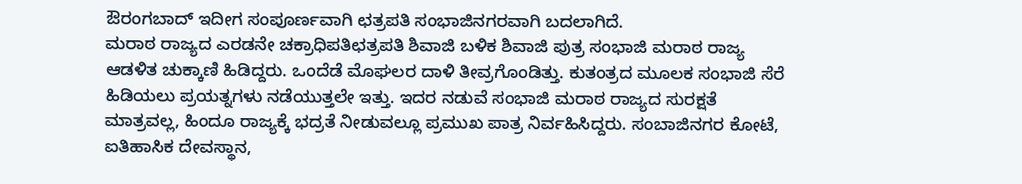ಔರಂಗಬಾದ್ ಇದೀಗ ಸಂಪೂರ್ಣವಾಗಿ ಛತ್ರಪತಿ ಸಂಭಾಜಿನಗರವಾಗಿ ಬದಲಾಗಿದೆ.
ಮರಾಠ ರಾಜ್ಯದ ಎರಡನೇ ಚಕ್ರಾಧಿಪತಿಛತ್ರಪತಿ ಶಿವಾಜಿ ಬಳಿಕ ಶಿವಾಜಿ ಪುತ್ರ ಸಂಭಾಜಿ ಮರಾಠ ರಾಜ್ಯ ಆಡಳಿತ ಚುಕ್ಕಾಣಿ ಹಿಡಿದ್ದರು. ಒಂದೆಡೆ ಮೊಘಲರ ದಾಳಿ ತೀವ್ರಗೊಂಡಿತ್ತು. ಕುತಂತ್ರದ ಮೂಲಕ ಸಂಭಾಜಿ ಸೆರೆ ಹಿಡಿಯಲು ಪ್ರಯತ್ನಗಳು ನಡೆಯುತ್ತಲೇ ಇತ್ತು. ಇದರ ನಡುವೆ ಸಂಭಾಜಿ ಮರಾಠ ರಾಜ್ಯದ ಸುರಕ್ಷತೆ ಮಾತ್ರವಲ್ಲ, ಹಿಂದೂ ರಾಜ್ಯಕ್ಕೆ ಭದ್ರತೆ ನೀಡುವಲ್ಲೂ ಪ್ರಮುಖ ಪಾತ್ರ ನಿರ್ವಹಿಸಿದ್ದರು. ಸಂಬಾಜಿನಗರ ಕೋಟೆ, ಐತಿಹಾಸಿಕ ದೇವಸ್ಥಾನ,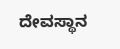ದೇವಸ್ಥಾನ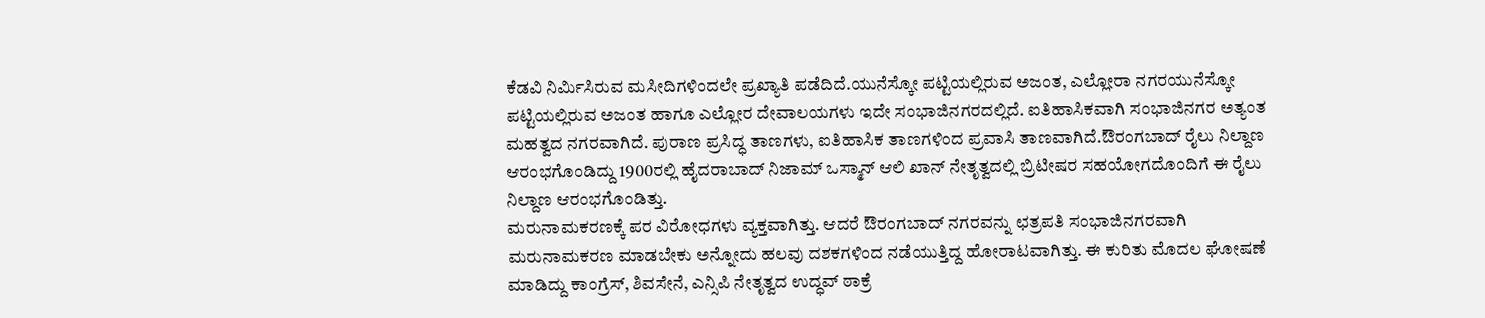ಕೆಡವಿ ನಿರ್ಮಿಸಿರುವ ಮಸೀದಿಗಳಿಂದಲೇ ಪ್ರಖ್ಯಾತಿ ಪಡೆದಿದೆ.ಯುನೆಸ್ಕೋ ಪಟ್ಟಿಯಲ್ಲಿರುವ ಅಜಂತ, ಎಲ್ಲೋರಾ ನಗರಯುನೆಸ್ಕೋ ಪಟ್ಟಿಯಲ್ಲಿರುವ ಅಜಂತ ಹಾಗೂ ಎಲ್ಲೋರ ದೇವಾಲಯಗಳು ಇದೇ ಸಂಭಾಜಿನಗರದಲ್ಲಿದೆ. ಐತಿಹಾಸಿಕವಾಗಿ ಸಂಭಾಜಿನಗರ ಅತ್ಯಂತ ಮಹತ್ವದ ನಗರವಾಗಿದೆ. ಪುರಾಣ ಪ್ರಸಿದ್ಧ ತಾಣಗಳು, ಐತಿಹಾಸಿಕ ತಾಣಗಳಿಂದ ಪ್ರವಾಸಿ ತಾಣವಾಗಿದೆ.ಔರಂಗಬಾದ್ ರೈಲು ನಿಲ್ದಾಣ ಆರಂಭಗೊಂಡಿದ್ದು 1900ರಲ್ಲಿ ಹೈದರಾಬಾದ್ ನಿಜಾಮ್ ಒಸ್ಮಾನ್ ಆಲಿ ಖಾನ್ ನೇತೃತ್ವದಲ್ಲಿ ಬ್ರಿಟೀಷರ ಸಹಯೋಗದೊಂದಿಗೆ ಈ ರೈಲು ನಿಲ್ದಾಣ ಆರಂಭಗೊಂಡಿತ್ತು.
ಮರುನಾಮಕರಣಕ್ಕೆ ಪರ ವಿರೋಧಗಳು ವ್ಯಕ್ತವಾಗಿತ್ತು. ಆದರೆ ಔರಂಗಬಾದ್ ನಗರವನ್ನು ಛತ್ರಪತಿ ಸಂಭಾಜಿನಗರವಾಗಿ ಮರುನಾಮಕರಣ ಮಾಡಬೇಕು ಅನ್ನೋದು ಹಲವು ದಶಕಗಳಿಂದ ನಡೆಯುತ್ತಿದ್ದ ಹೋರಾಟವಾಗಿತ್ತು. ಈ ಕುರಿತು ಮೊದಲ ಘೋಷಣೆ ಮಾಡಿದ್ದು ಕಾಂಗ್ರೆಸ್, ಶಿವಸೇನೆ, ಎನ್ಸಿಪಿ ನೇತೃತ್ವದ ಉದ್ಧವ್ ಠಾಕ್ರೆ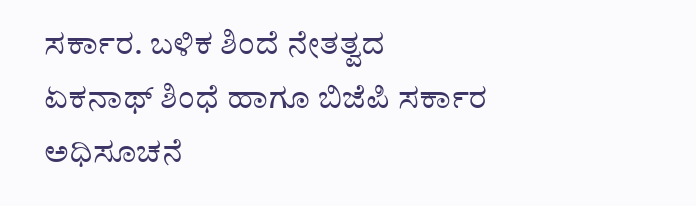ಸರ್ಕಾರ. ಬಳಿಕ ಶಿಂದೆ ನೇತತ್ವದ ಏಕನಾಥ್ ಶಿಂಧೆ ಹಾಗೂ ಬಿಜೆಪಿ ಸರ್ಕಾರ ಅಧಿಸೂಚನೆ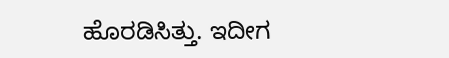ಹೊರಡಿಸಿತ್ತು. ಇದೀಗ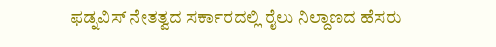ಫಡ್ನವಿಸ್ ನೇತತ್ವದ ಸರ್ಕಾರದಲ್ಲಿ ರೈಲು ನಿಲ್ದಾಣದ ಹೆಸರು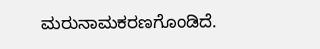ಮರುನಾಮಕರಣಗೊಂಡಿದೆ.